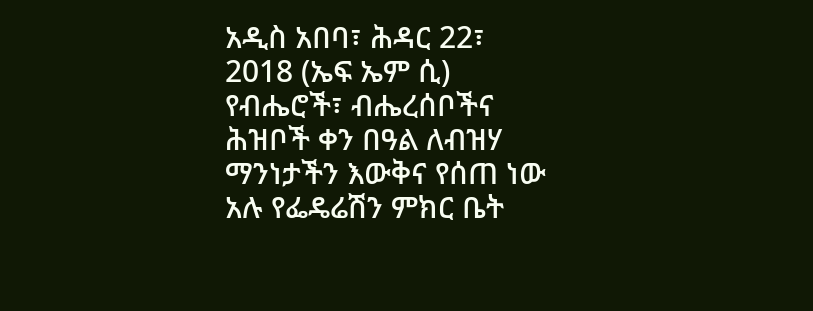አዲስ አበባ፣ ሕዳር 22፣ 2018 (ኤፍ ኤም ሲ) የብሔሮች፣ ብሔረሰቦችና ሕዝቦች ቀን በዓል ለብዝሃ ማንነታችን እውቅና የሰጠ ነው አሉ የፌዴሬሽን ምክር ቤት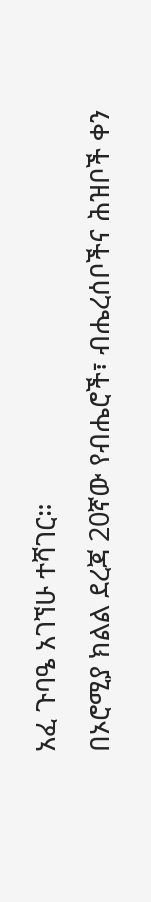አፈ ጉባዔ አገኘሁ ተሻገር።
በኦሮሚያ ክልል ደረጃ 20ኛው የብሔሮች፣ ብሔረሰቦችና ሕዝቦች ቀን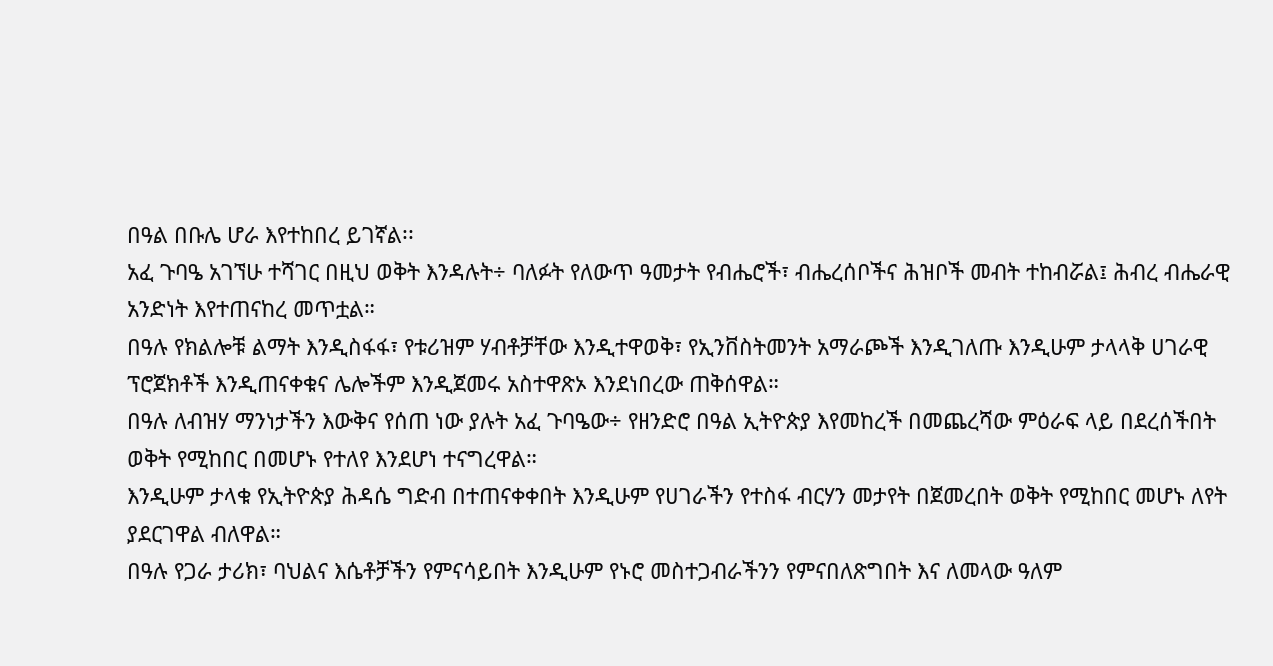በዓል በቡሌ ሆራ እየተከበረ ይገኛል፡፡
አፈ ጉባዔ አገኘሁ ተሻገር በዚህ ወቅት እንዳሉት÷ ባለፉት የለውጥ ዓመታት የብሔሮች፣ ብሔረሰቦችና ሕዝቦች መብት ተከብሯል፤ ሕብረ ብሔራዊ አንድነት እየተጠናከረ መጥቷል።
በዓሉ የክልሎቹ ልማት እንዲስፋፋ፣ የቱሪዝም ሃብቶቻቸው እንዲተዋወቅ፣ የኢንቨስትመንት አማራጮች እንዲገለጡ እንዲሁም ታላላቅ ሀገራዊ ፕሮጀክቶች እንዲጠናቀቁና ሌሎችም እንዲጀመሩ አስተዋጽኦ እንደነበረው ጠቅሰዋል።
በዓሉ ለብዝሃ ማንነታችን እውቅና የሰጠ ነው ያሉት አፈ ጉባዔው÷ የዘንድሮ በዓል ኢትዮጵያ እየመከረች በመጨረሻው ምዕራፍ ላይ በደረሰችበት ወቅት የሚከበር በመሆኑ የተለየ እንደሆነ ተናግረዋል።
እንዲሁም ታላቁ የኢትዮጵያ ሕዳሴ ግድብ በተጠናቀቀበት እንዲሁም የሀገራችን የተስፋ ብርሃን መታየት በጀመረበት ወቅት የሚከበር መሆኑ ለየት ያደርገዋል ብለዋል።
በዓሉ የጋራ ታሪክ፣ ባህልና እሴቶቻችን የምናሳይበት እንዲሁም የኑሮ መስተጋብራችንን የምናበለጽግበት እና ለመላው ዓለም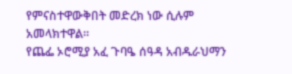የምናስተዋውቅበት መድረክ ነው ሲሉም አመላክተዋል።
የጨፌ ኦሮሚያ አፈ ጉባዔ ሰዓዳ አብዱራህማን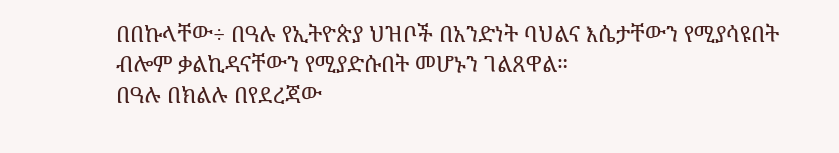በበኩላቸው÷ በዓሉ የኢትዮጵያ ህዝቦች በአንድነት ባህልና እሴታቸውን የሚያሳዩበት ብሎም ቃልኪዳናቸውን የሚያድሱበት መሆኑን ገልጸዋል።
በዓሉ በክልሉ በየደረጃው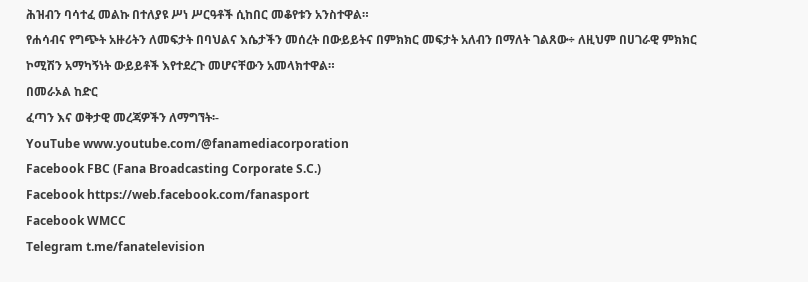ሕዝብን ባሳተፈ መልኩ በተለያዩ ሥነ ሥርዓቶች ሲከበር መቆየቱን አንስተዋል።
የሐሳብና የግጭት አዙሪትን ለመፍታት በባህልና እሴታችን መሰረት በውይይትና በምክክር መፍታት አለብን በማለት ገልጸው÷ ለዚህም በሀገራዊ ምክክር ኮሚሽን አማካኝነት ውይይቶች እየተደረጉ መሆናቸውን አመላክተዋል።
በመራኦል ከድር
ፈጣን እና ወቅታዊ መረጃዎችን ለማግኘት፡-
YouTube www.youtube.com/@fanamediacorporation
Facebook FBC (Fana Broadcasting Corporate S.C.)
Facebook https://web.facebook.com/fanasport
Facebook WMCC
Telegram t.me/fanatelevision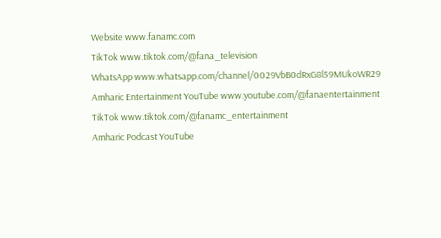Website www.fanamc.com
TikTok www.tiktok.com/@fana_television
WhatsApp www.whatsapp.com/channel/0029VbB0dRxG8l59MUkoWR29
Amharic Entertainment YouTube www.youtube.com/@fanaentertainment
TikTok www.tiktok.com/@fanamc_entertainment
Amharic Podcast YouTube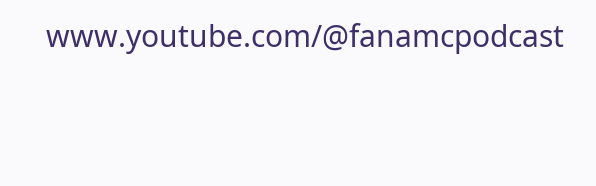www.youtube.com/@fanamcpodcast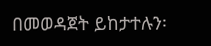በመወዳጀት ይከታተሉን፡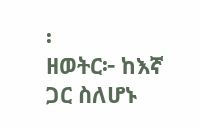፡
ዘወትር፦ ከእኛ ጋር ስለሆኑ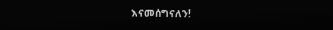እናመሰግናለን!